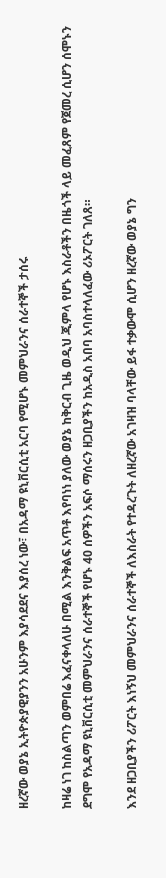ዘረኛው ወያኔ ኢትዮጵያዊያንን አሁንም እያሳደደና እያሰረ ነው፣ በአዳማ ዩኒቨርሲቲ አርባ የሚሆኑ መምህራንና ሰራተኞች ታሰሩ

ከዛሬ ነገ ከስልጣን ወምበሬ እፈናቀላለሁ በሚል እንቅልፍ አጥቶ እየባነነ ያለው ወያኔ ከቅርብ ጊዜ ወዲህ ጂምላ የሆኑ እስራቶችን በዜጎች ላይ መፈጸም የጀመረ ሲሆን ሰሞኑን ደግሞ የአዳማ ዩኒቨርሲቲ መምህራንና ሰራተኞች የሆኑ 40 ሰዎችን አፍሶ ማሰሩን ዘጋቢያችን ከአዲስ አበባ አባስተላለፈው ሪኦፖርት ገለጸ።

እንደ ዘጋቢያችን ሪፖርት እነኝህ መምህራንና ሰራተኞች ለእስራት የተዳረጉት ለዘረኛው አገዛዝ ባላቸው ይፋ ተቃውሞ ሲሆን ዘረኛው ወያኔ ግን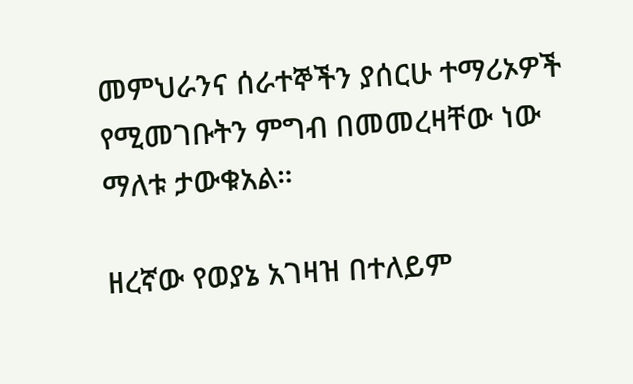መምህራንና ሰራተኞችን ያሰርሁ ተማሪኦዎች የሚመገቡትን ምግብ በመመረዛቸው ነው ማለቱ ታውቁአል።

ዘረኛው የወያኔ አገዛዝ በተለይም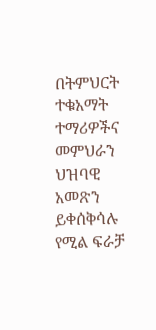በትምህርት ተቁአማት ተማሪዎችና መምህራን ህዝባዊ አመጽን ይቀሰቅሳሉ የሚል ፍራቻ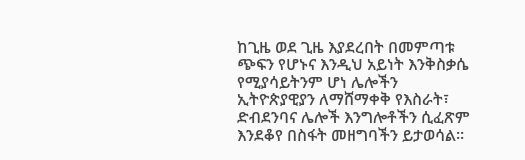ከጊዜ ወደ ጊዜ እያደረበት በመምጣቱ ጭፍን የሆኑና እንዲህ አይነት እንቅስቃሴ የሚያሳይትንም ሆነ ሌሎችን ኢትዮጵያዊያን ለማሸማቀቅ የእስራት፣ ድብደንባና ሌሎች እንግሎቶችን ሲፈጽም እንደቆየ በስፋት መዘግባችን ይታወሳል።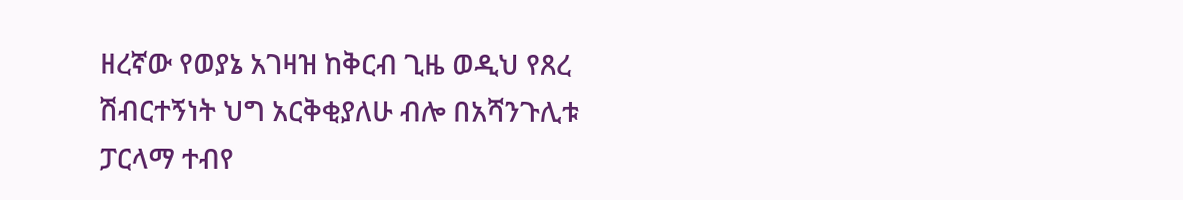ዘረኛው የወያኔ አገዛዝ ከቅርብ ጊዜ ወዲህ የጸረ ሽብርተኝነት ህግ አርቅቂያለሁ ብሎ በአሻንጉሊቱ ፓርላማ ተብየ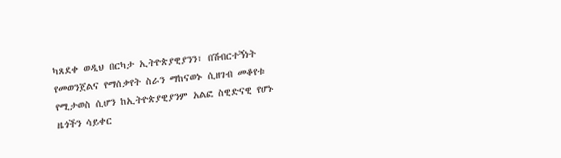ካጸደቀ ወዲህ በርካታ ኢትዮጵያዊያንን፣ በሽብርተኝነት የመወንጀልና የማሰቃየት ስራን ማከናወኑ ሲዘገብ መቆየቱ የሚታወስ ሲሆን ከኢትዮጵያዊያንም አልፎ ስዊድናዊ የሆኑ ዜጎችን ሳይቀር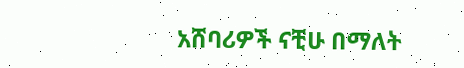አሸባሪዎች ናቺሁ በማለት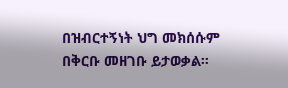በዝብርተኝነት ህግ መክሰሱም በቅርቡ መዘገቡ ይታወቃል።